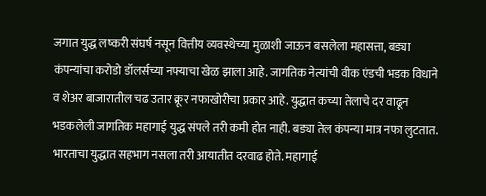जगात युद्ध लष्करी संघर्ष नसून वित्तीय व्यवस्थेच्या मुळाशी जाऊन बसलेला महासत्ता, बड्या कंपन्यांचा करोडो डॉलर्सच्या नफ्याचा खेळ झाला आहे. जागतिक नेत्यांची वीक एंडची भडक विधाने व शेअर बाजारातील चढ उतार क्रूर नफाखोरीचा प्रकार आहे. युद्धात कच्या तेलाचे दर वाढून भडकलेली जागतिक महागाई युद्ध संपले तरी कमी होत नाही. बड्या तेल कंपन्या मात्र नफा लुटतात. भारताचा युद्धात सहभाग नसला तरी आयातीत दरवाढ होते. महागाई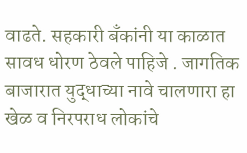वाढते. सहकारी बँकांनी या काळात सावध धोरण ठेवले पाहिजे . जागतिक बाजारात युद्धाच्या नावे चालणारा हा खेळ व निरपराध लोकांचे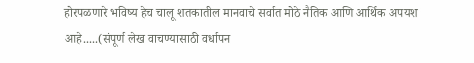होरपळणारे भविष्य हेच चालू शतकातील मानवाचे सर्वात मोठे नैतिक आणि आर्थिक अपयश आहे.....(संपूर्ण लेख वाचण्यासाठी वर्धापन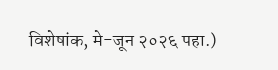विशेषांक, मे-जून २०२६ पहा.)